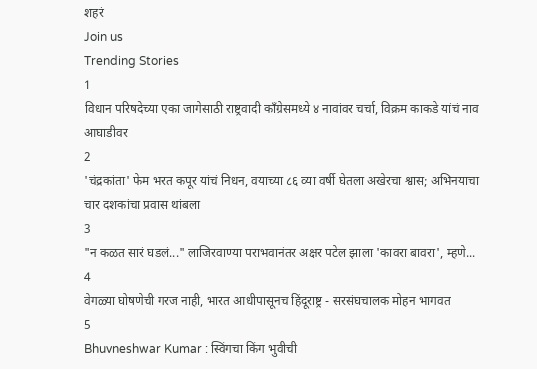शहरं
Join us
Trending Stories
1
विधान परिषदेच्या एका जागेसाठी राष्ट्रवादी काँग्रेसमध्ये ४ नावांवर चर्चा, विक्रम काकडे यांचं नाव आघाडीवर
2
'चंद्रकांता' फेम भरत कपूर यांचं निधन, वयाच्या ८६ व्या वर्षी घेतला अखेरचा श्वास; अभिनयाचा चार दशकांचा प्रवास थांबला
3
"न कळत सारं घडलं..." लाजिरवाण्या पराभवानंतर अक्षर पटेल झाला 'कावरा बावरा', म्हणे...
4
वेगळ्या घोषणेची गरज नाही, भारत आधीपासूनच हिंदूराष्ट्र - सरसंघचालक मोहन भागवत
5
Bhuvneshwar Kumar : स्विंगचा किंग भुवीची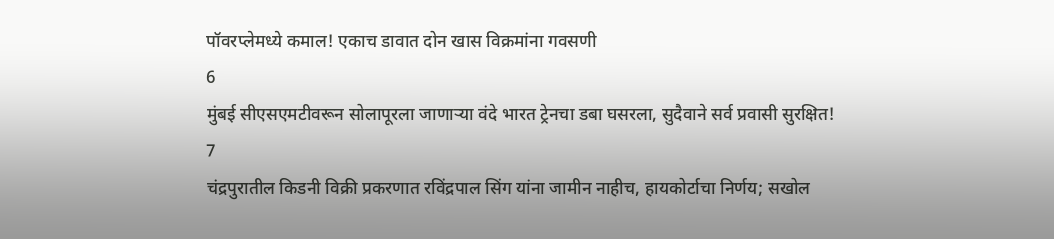पॉवरप्लेमध्ये कमाल! एकाच डावात दोन खास विक्रमांना गवसणी
6
मुंबई सीएसएमटीवरून सोलापूरला जाणाऱ्या वंदे भारत ट्रेनचा डबा घसरला, सुदैवाने सर्व प्रवासी सुरक्षित!
7
चंद्रपुरातील किडनी विक्री प्रकरणात रविंद्रपाल सिंग यांना जामीन नाहीच, हायकोर्टाचा निर्णय; सखोल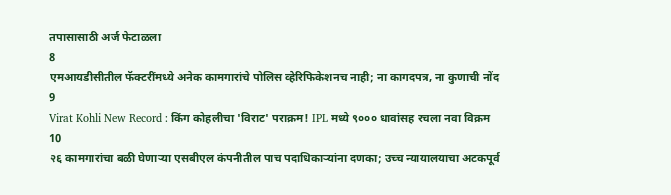तपासासाठी अर्ज फेटाळला
8
एमआयडीसीतील फॅक्टरींमध्ये अनेक कामगारांचे पोलिस व्हेरिफिकेशनच नाही; ना कागदपत्र, ना कुणाची नोंद
9
Virat Kohli New Record : किंग कोहलीचा 'विराट' पराक्रम! IPL मध्ये ९००० धावांसह रचला नवा विक्रम
10
२६ कामगारांचा बळी घेणाऱ्या एसबीएल कंपनीतील पाच पदाधिकाऱ्यांना दणका; उच्च न्यायालयाचा अटकपूर्व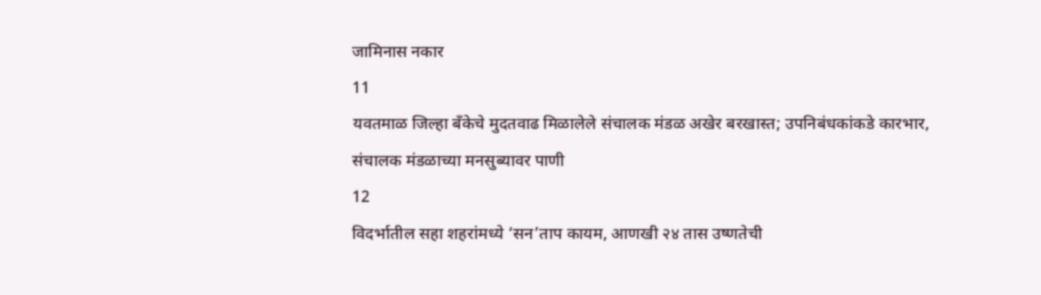जामिनास नकार
11
यवतमाळ जिल्हा बँकेचे मुदतवाढ मिळालेले संचालक मंडळ अखेर बरखास्त; उपनिबंधकांकडे कारभार, संचालक मंडळाच्या मनसुब्यावर पाणी
12
विदर्भातील सहा शहरांमध्ये ‘सन’ताप कायम, आणखी २४ तास उष्णतेची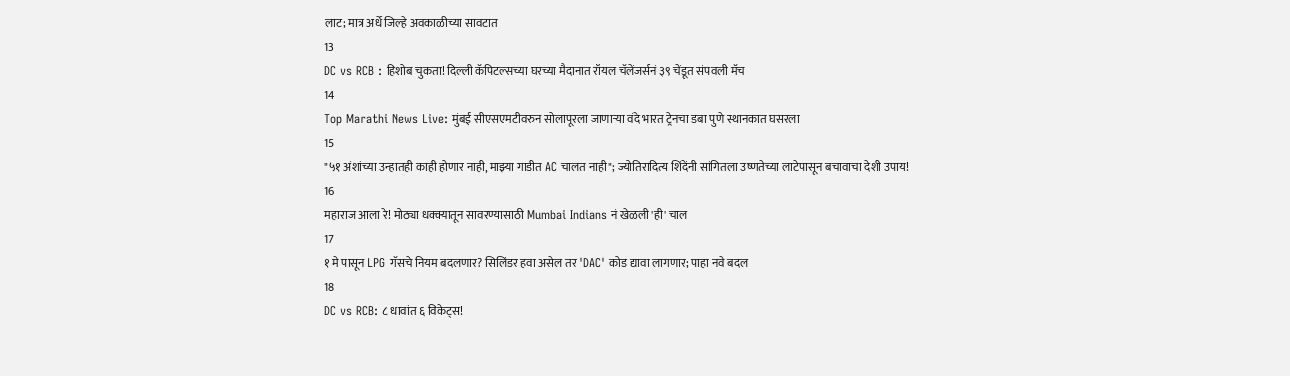लाट; मात्र अर्धे जिल्हे अवकाळीच्या सावटात
13
DC vs RCB : हिशोब चुकता! दिल्ली कॅपिटल्सच्या घरच्या मैदानात रॉयल चॅलेंजर्सनं ३९ चेंडूत संपवली मॅच
14
Top Marathi News Live: मुंबई सीएसएमटीवरुन सोलापूरला जाणाऱ्या वंदे भारत ट्रेनचा डबा पुणे स्थानकात घसरला
15
"५१ अंशांच्या उन्हातही काही होणार नाही, माझ्या गाडीत AC चालत नाही"; ज्योतिरादित्य शिंदेंनी सांगितला उष्णतेच्या लाटेपासून बचावाचा देशी उपाय!
16
महाराज आला रे! मोठ्या धक्क्यातून सावरण्यासाठी Mumbai Indians नं खेळली 'ही' चाल
17
१ मे पासून LPG गॅसचे नियम बदलणार? सिलिंडर हवा असेल तर 'DAC' कोड द्यावा लागणार; पाहा नवे बदल
18
DC vs RCB: ८ धावांत ६ विकेट्स!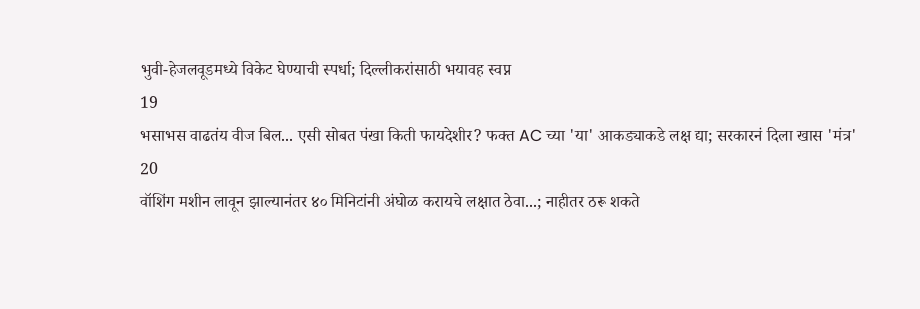भुवी-हेजलवूडमध्ये विकेट घेण्याची स्पर्धा; दिल्लीकरांसाठी भयावह स्वप्न
19
भसाभस वाढतंय वीज बिल... एसी सोबत पंखा किती फायदेशीर? फक्त AC च्या 'या' आकड्याकडे लक्ष द्या; सरकारनं दिला खास 'मंत्र'
20
वॉशिंग मशीन लावून झाल्यानंतर ४० मिनिटांनी अंघोळ करायचे लक्षात ठेवा...; नाहीतर ठरू शकते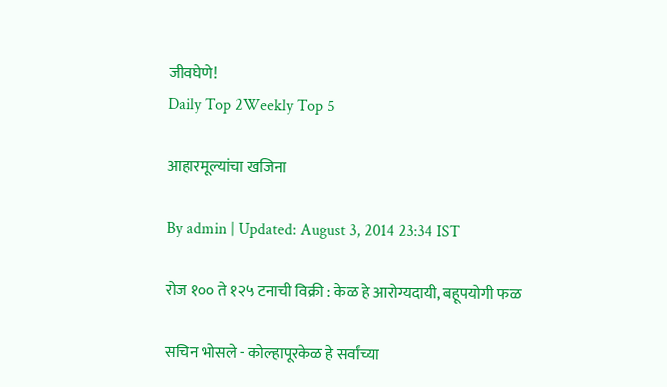जीवघेणे!
Daily Top 2Weekly Top 5

आहारमूल्यांचा खजिना

By admin | Updated: August 3, 2014 23:34 IST

रोज १०० ते १२५ टनाची विक्री : केळ हे आरोग्यदायी, बहूपयोगी फळ

सचिन भोसले - कोल्हापूरकेळ हे सर्वांच्या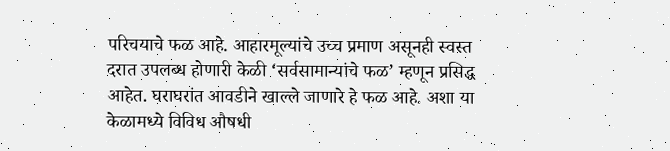परिचयाचे फळ आहे. आहारमूल्यांचे उच्च प्रमाण असूनही स्वस्त दरात उपलब्ध होणारी केळी ‘सर्वसामान्यांचे फळ’ म्हणून प्रसिद्ध आहेत. घराघरांत आवडीने खाल्ले जाणारे हे फळ आहे. अशा या केळामध्ये विविध औषधी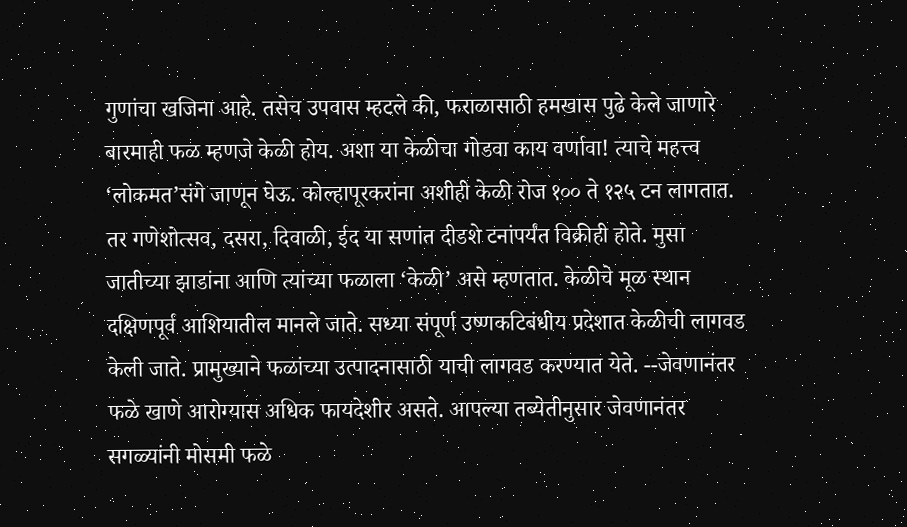गुणांचा खजिना आहे. तसेच उपवास म्हटले की, फराळासाठी हमखास पुढे केले जाणारे बारमाही फळ म्हणजे केळी होय. अशा या केळीचा गोडवा काय वर्णावा! त्याचे महत्त्व ‘लोकमत’संगे जाणून घेऊ. कोल्हापूरकरांना अशीही केळी रोज १०० ते १२५ टन लागतात. तर गणेशोत्सव, दसरा, दिवाळी, ईद या सणांत दीडशे टनांपर्यंत विक्रीही होते. मुसा जातीच्या झाडांना आणि त्यांच्या फळाला ‘केळी’ असे म्हणतात. केळीचे मूळ स्थान दक्षिणपूर्व आशियातील मानले जाते. सध्या संपूर्ण उष्णकटिबंधीय प्रदेशात केळीची लागवड केली जाते. प्रामुख्याने फळांच्या उत्पादनासाठी याची लागवड करण्यात येते. --जेवणानंतर फळे खाणे आरोग्यास अधिक फायदेशीर असते. आपल्या तब्येतीनुसार जेवणानंतर सगळ्यांनी मोसमी फळे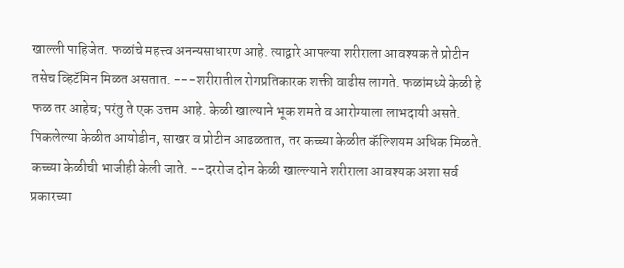खाल्ली पाहिजेत. फळांचे महत्त्व अनन्यसाधारण आहे. त्याद्वारे आपल्या शरीराला आवश्यक ते प्रोटीन तसेच व्हिटॅमिन मिळत असतात. ---शरीरातील रोगप्रतिकारक शक्ती वाढीस लागते. फळांमध्ये केळी हे फळ तर आहेच; परंतु ते एक उत्तम आहे. केळी खाल्याने भूक शमते व आरोग्याला लाभदायी असते. पिकलेल्या केळीत आयोडीन, साखर व प्रोटीन आढळतात, तर कच्च्या केळीत कॅल्शियम अधिक मिळते. कच्च्या केळीची भाजीही केली जाते. --दररोज दोन केळी खाल्ल्याने शरीराला आवश्यक अशा सर्व प्रकारच्या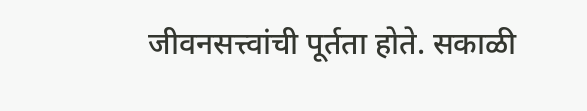जीवनसत्त्वांची पूर्तता होते. सकाळी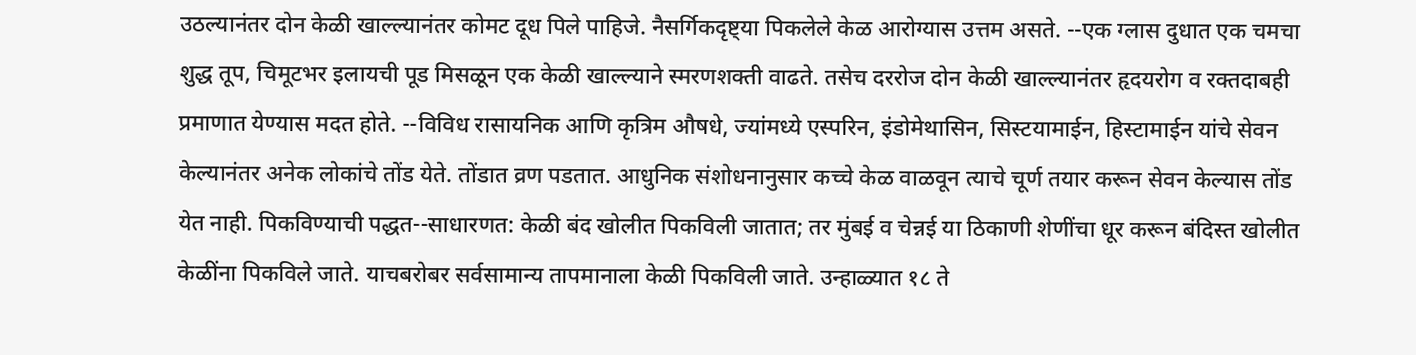उठल्यानंतर दोन केळी खाल्ल्यानंतर कोमट दूध पिले पाहिजे. नैसर्गिकदृष्ट्या पिकलेले केळ आरोग्यास उत्तम असते. --एक ग्लास दुधात एक चमचा शुद्ध तूप, चिमूटभर इलायची पूड मिसळून एक केळी खाल्ल्याने स्मरणशक्ती वाढते. तसेच दररोज दोन केळी खाल्ल्यानंतर हृदयरोग व रक्तदाबही प्रमाणात येण्यास मदत होते. --विविध रासायनिक आणि कृत्रिम औषधे, ज्यांमध्ये एस्परिन, इंडोमेथासिन, सिस्टयामाईन, हिस्टामाईन यांचे सेवन केल्यानंतर अनेक लोकांचे तोंड येते. तोंडात व्रण पडतात. आधुनिक संशोधनानुसार कच्चे केळ वाळवून त्याचे चूर्ण तयार करून सेवन केल्यास तोंड येत नाही. पिकविण्याची पद्धत--साधारणत: केळी बंद खोलीत पिकविली जातात; तर मुंबई व चेन्नई या ठिकाणी शेणींचा धूर करून बंदिस्त खोलीत केळींना पिकविले जाते. याचबरोबर सर्वसामान्य तापमानाला केळी पिकविली जाते. उन्हाळ्यात १८ ते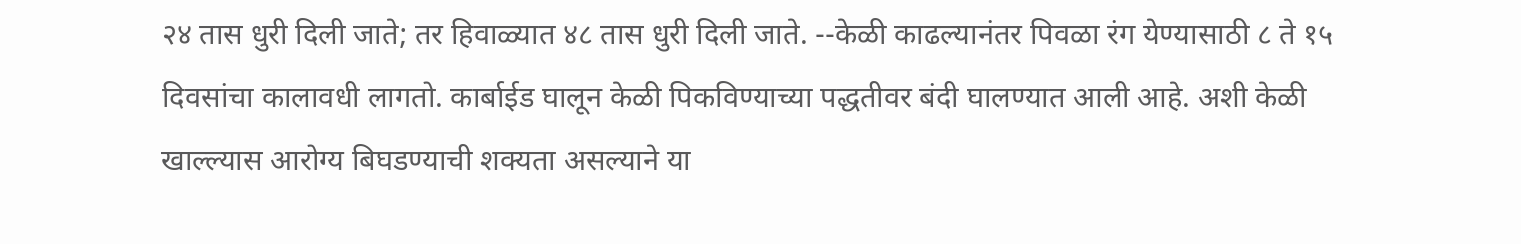२४ तास धुरी दिली जाते; तर हिवाळ्यात ४८ तास धुरी दिली जाते. --केळी काढल्यानंतर पिवळा रंग येण्यासाठी ८ ते १५ दिवसांचा कालावधी लागतो. कार्बाईड घालून केळी पिकविण्याच्या पद्धतीवर बंदी घालण्यात आली आहे. अशी केळी खाल्ल्यास आरोग्य बिघडण्याची शक्यता असल्याने या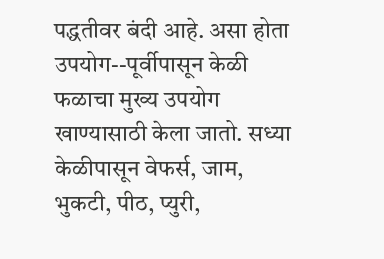पद्धतीवर बंदी आहे. असा होता उपयोग--पूर्वीपासून केळी फळाचा मुख्य उपयोग खाण्यासाठी केला जातो. सध्या केळीपासून वेफर्स, जाम, भुकटी, पीठ, प्युरी,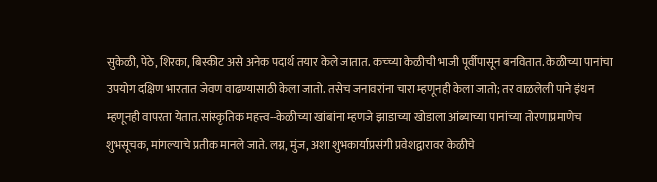सुकेळी, पेठे, शिरका, बिस्कीट असे अनेक पदार्थ तयार केले जातात. कच्च्या केळीची भाजी पूर्वीपासून बनवितात. केळीच्या पानांचा उपयोग दक्षिण भारतात जेवण वाढण्यासाठी केला जातो. तसेच जनावरांना चारा म्हणूनही केला जातो; तर वाळलेली पाने इंधन म्हणूनही वापरता येतात.सांस्कृतिक महत्त्व--केळीच्या खांबांना म्हणजे झाडाच्या खोडाला आंब्याच्या पानांच्या तोरणाप्रमाणेच शुभसूचक, मांगल्याचे प्रतीक मानले जाते. लग्न, मुंज, अशा शुभकार्याप्रसंगी प्रवेशद्वारावर केळीचे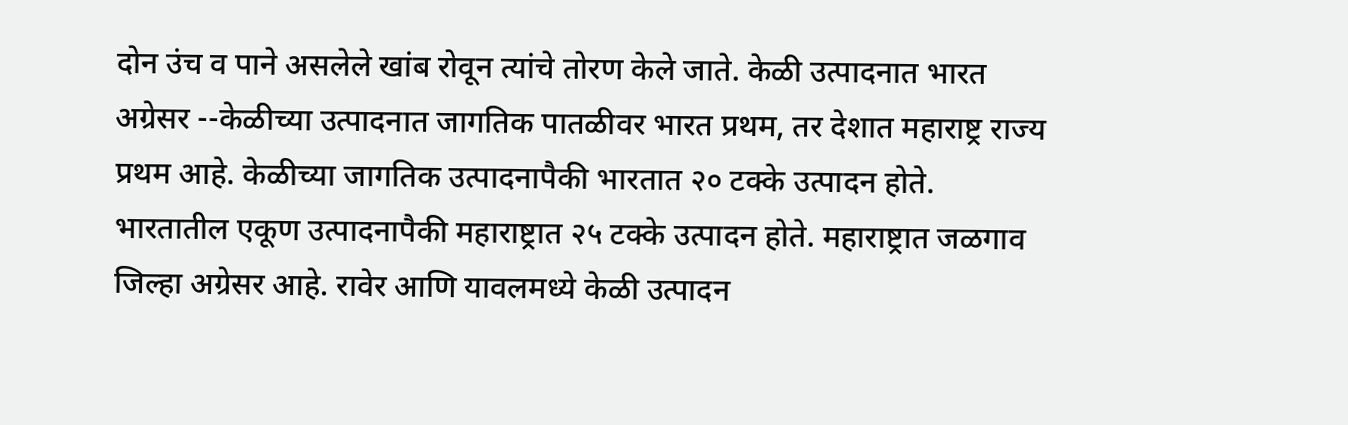दोन उंच व पाने असलेले खांब रोवून त्यांचे तोरण केले जाते. केळी उत्पादनात भारत अग्रेसर --केळीच्या उत्पादनात जागतिक पातळीवर भारत प्रथम, तर देशात महाराष्ट्र राज्य प्रथम आहे. केळीच्या जागतिक उत्पादनापैकी भारतात २० टक्के उत्पादन होते. भारतातील एकूण उत्पादनापैकी महाराष्ट्रात २५ टक्के उत्पादन होते. महाराष्ट्रात जळगाव जिल्हा अग्रेसर आहे. रावेर आणि यावलमध्ये केळी उत्पादन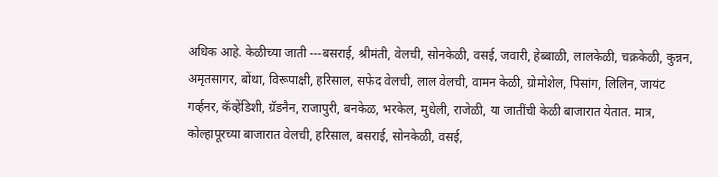अधिक आहे. केळीच्या जाती ---बसराई, श्रीमंती, वेलची, सोनकेळी, वसई, जवारी, हेब्बाळी, लालकेळी, चक्रकेळी, कुन्नन, अमृतसागर, बोंथा, विरूपाक्षी, हरिसाल, सफेद वेलची, लाल वेलची, वामन केळी, ग्रोमोशेल, पिसांग, लिलिन, जायंट गर्व्हनर, कॅव्हेंडिशी, ग्रॅडनैन, राजापुरी, बनकेळ, भरकेल, मुधेली, राजेळी, या जातींची केळी बाजारात येतात. मात्र, कोल्हापूरच्या बाजारात वेलची, हरिसाल, बसराई, सोनकेळी, वसई,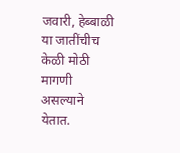जवारी, हेब्बाळी या जातींचीच केळी मोठी मागणी असल्याने येतात.